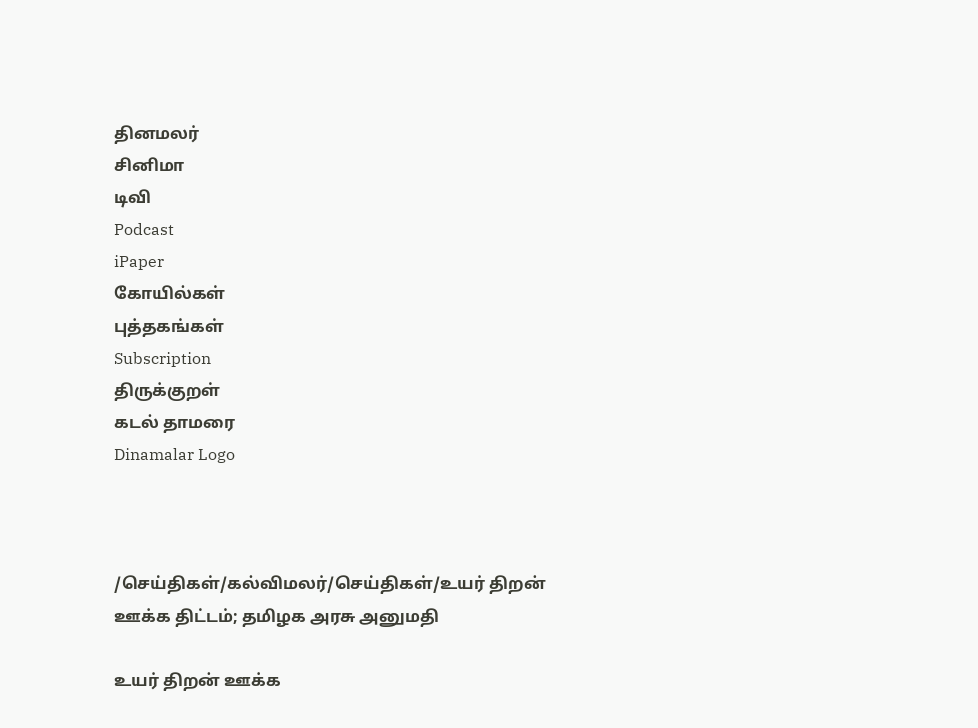தினமலர்
சினிமா
டிவி
Podcast
iPaper
கோயில்கள்
புத்தகங்கள்
Subscription
திருக்குறள்
கடல் தாமரை
Dinamalar Logo



/செய்திகள்/கல்விமலர்/செய்திகள்/உயர் திறன் ஊக்க திட்டம்; தமிழக அரசு அனுமதி

உயர் திறன் ஊக்க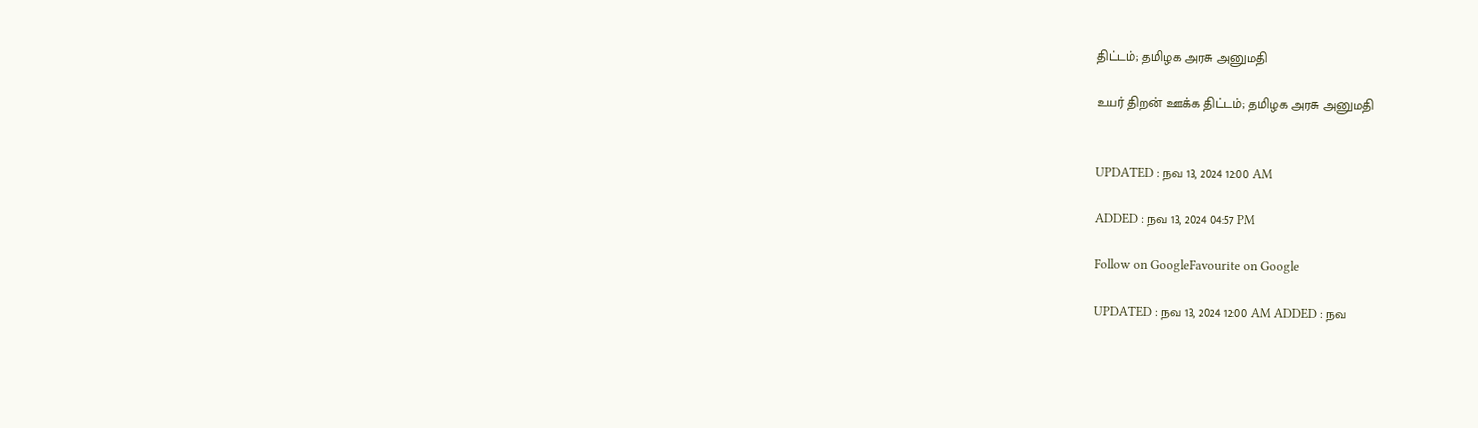திட்டம்; தமிழக அரசு அனுமதி

உயர் திறன் ஊக்க திட்டம்; தமிழக அரசு அனுமதி


UPDATED : நவ 13, 2024 12:00 AM

ADDED : நவ 13, 2024 04:57 PM

Follow on GoogleFavourite on Google

UPDATED : நவ 13, 2024 12:00 AM ADDED : நவ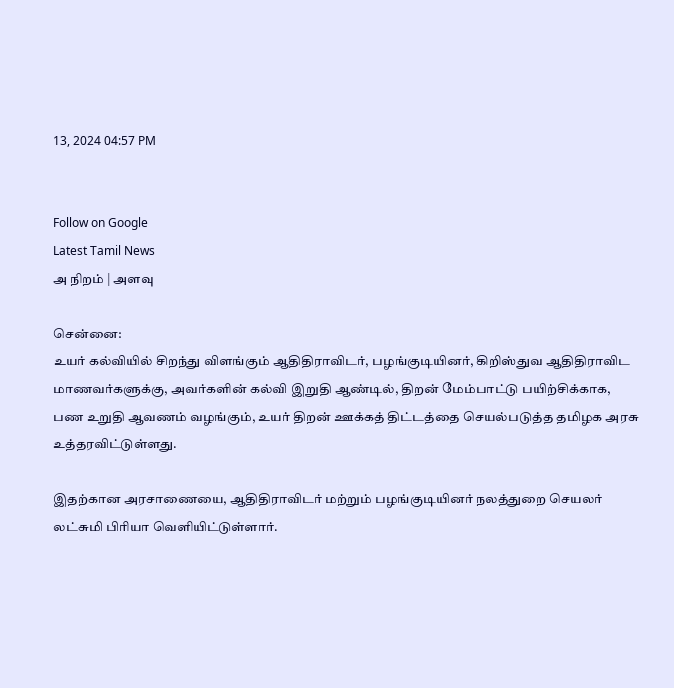13, 2024 04:57 PM


Follow on Google
Latest Tamil News
அ நிறம் | அளவு

சென்னை:
உயர் கல்வியில் சிறந்து விளங்கும் ஆதிதிராவிடர், பழங்குடியினர், கிறிஸ்துவ ஆதிதிராவிட மாணவர்களுக்கு, அவர்களின் கல்வி இறுதி ஆண்டில், திறன் மேம்பாட்டு பயிற்சிக்காக, பண உறுதி ஆவணம் வழங்கும், உயர் திறன் ஊக்கத் திட்டத்தை செயல்படுத்த தமிழக அரசு உத்தரவிட்டுள்ளது.

இதற்கான அரசாணையை, ஆதிதிராவிடர் மற்றும் பழங்குடியினர் நலத்துறை செயலர் லட்சுமி பிரியா வெளியிட்டுள்ளார்.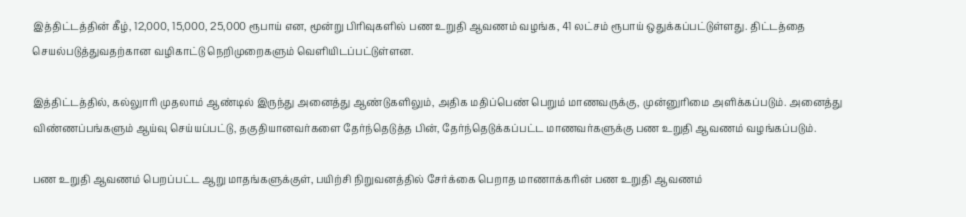இத்திட்டத்தின் கீழ், 12,000, 15,000, 25,000 ரூபாய் என, மூன்று பிரிவுகளில் பண உறுதி ஆவணம் வழங்க, 41 லட்சம் ரூபாய் ஒதுக்கப்பட்டுள்ளது. திட்டத்தை செயல்படுத்துவதற்கான வழிகாட்டு நெறிமுறைகளும் வெளியிடப்பட்டுள்ளன.

இத்திட்டத்தில், கல்லுாரி முதலாம் ஆண்டில் இருந்து அனைத்து ஆண்டுகளிலும், அதிக மதிப்பெண் பெறும் மாணவருக்கு, முன்னுரிமை அளிக்கப்படும். அனைத்து விண்ணப்பங்களும் ஆய்வு செய்யப்பட்டு, தகுதியானவர்களை தேர்ந்தெடுத்த பின், தேர்ந்தெடுக்கப்பட்ட மாணவர்களுக்கு பண உறுதி ஆவணம் வழங்கப்படும்.

பண உறுதி ஆவணம் பெறப்பட்ட ஆறு மாதங்களுக்குள், பயிற்சி நிறுவனத்தில் சேர்க்கை பெறாத மாணாக்கரின் பண உறுதி ஆவணம்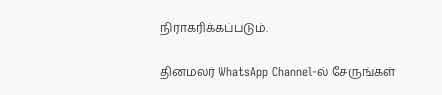நிராகரிக்கப்படும்.

தினமலர் WhatsApp Channel-ல் சேருங்கள்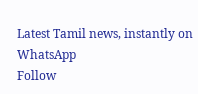Latest Tamil news, instantly on WhatsApp
Follow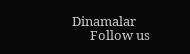Dinamalar
      Follow us